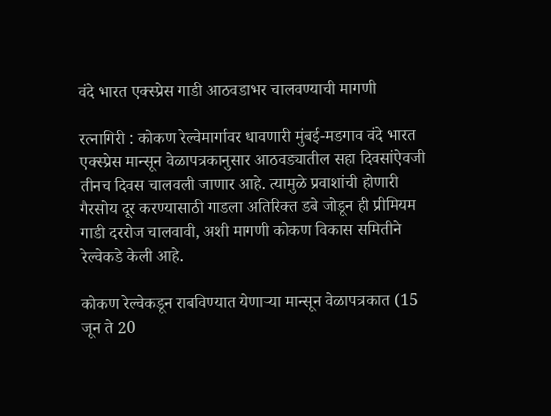वंदे भारत एक्स्प्रेस गाडी आठवडाभर चालवण्याची मागणी

रत्नागिरी : कोकण रेल्वेमार्गावर धावणारी मुंबई-मडगाव वंदे भारत एक्स्प्रेस मान्सून वेळापत्रकानुसार आठवड्यातील सहा दिवसांऐवजी तीनच दिवस चालवली जाणार आहे. त्यामुळे प्रवाशांची होणारी गैरसोय दूर करण्यासाठी गाडला अतिरिक्त डबे जोडून ही प्रीमियम गाडी दररोज चालवावी, अशी मागणी कोकण विकास समितीने रेल्वेकडे केली आहे.

कोकण रेल्वेकडून राबविण्यात येणाऱ्या मान्सून वेळापत्रकात (15 जून ते 20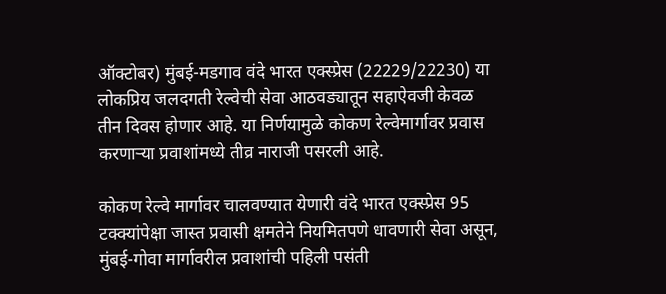ऑक्टोबर) मुंबई-मडगाव वंदे भारत एक्स्प्रेस (22229/22230) या लोकप्रिय जलदगती रेल्वेची सेवा आठवड्यातून सहाऐवजी केवळ तीन दिवस होणार आहे. या निर्णयामुळे कोकण रेल्वेमार्गावर प्रवास करणाऱ्या प्रवाशांमध्ये तीव्र नाराजी पसरली आहे.

कोकण रेल्वे मार्गावर चालवण्यात येणारी वंदे भारत एक्स्प्रेस 95 टक्क्यांपेक्षा जास्त प्रवासी क्षमतेने नियमितपणे धावणारी सेवा असून, मुंबई-गोवा मार्गावरील प्रवाशांची पहिली पसंती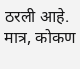ठरली आहे. मात्र, कोकण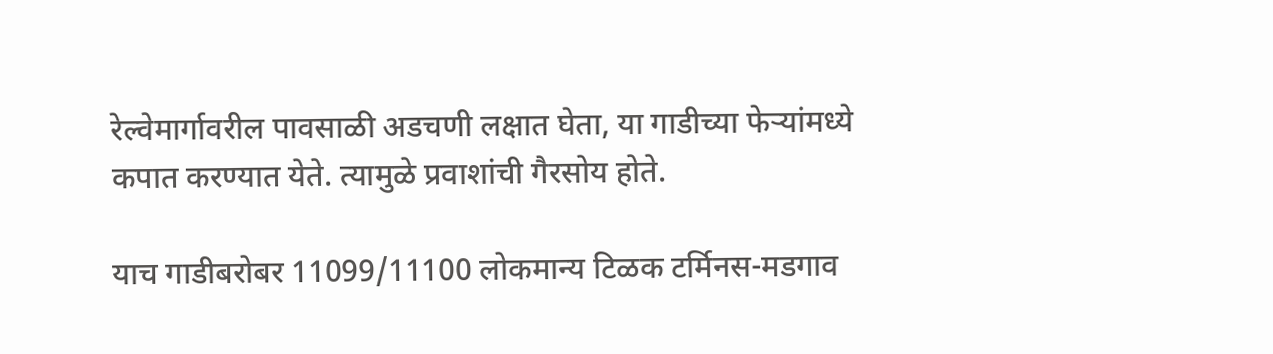रेल्वेमार्गावरील पावसाळी अडचणी लक्षात घेता, या गाडीच्या फेऱ्यांमध्ये कपात करण्यात येते. त्यामुळे प्रवाशांची गैरसोय होते.

याच गाडीबरोबर 11099/11100 लोकमान्य टिळक टर्मिनस-मडगाव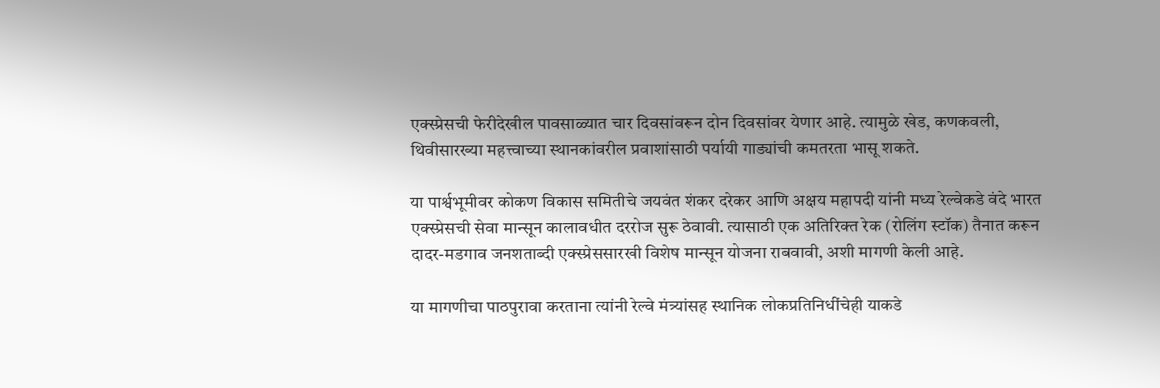एक्स्प्रेसची फेरीदेखील पावसाळ्यात चार दिवसांवरून दोन दिवसांवर येणार आहे. त्यामुळे खेड, कणकवली, थिवीसारख्या महत्त्वाच्या स्थानकांवरील प्रवाशांसाठी पर्यायी गाड्यांची कमतरता भासू शकते.

या पार्श्वभूमीवर कोकण विकास समितीचे जयवंत शंकर दरेकर आणि अक्षय महापदी यांनी मध्य रेल्वेकडे वंदे भारत एक्स्प्रेसची सेवा मान्सून कालावधीत दररोज सुरू ठेवावी. त्यासाठी एक अतिरिक्त रेक (रोलिंग स्टॉक) तैनात करून दादर-मडगाव जनशताब्दी एक्स्प्रेससारखी विशेष मान्सून योजना राबवावी, अशी मागणी केली आहे.

या मागणीचा पाठपुरावा करताना त्यांनी रेल्वे मंत्र्यांसह स्थानिक लोकप्रतिनिधींचेही याकडे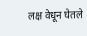लक्ष वेधून घेतले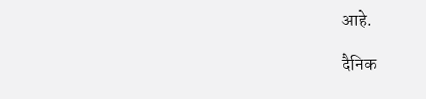आहे.

दैनिक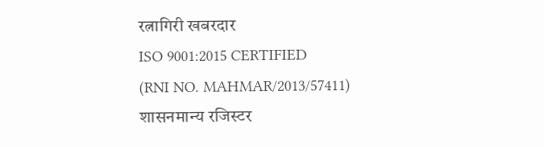रत्नागिरी खबरदार
ISO 9001:2015 CERTIFIED
(RNI NO. MAHMAR/2013/57411)
शासनमान्य रजिस्टर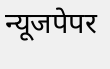न्यूजपेपर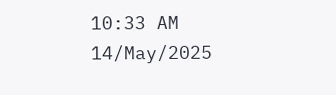10:33 AM 14/May/2025